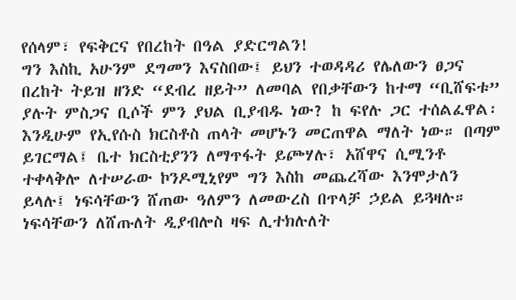የሰላም፣ የፍቅርና የበረከት በዓል ያድርግልን!
ግን እስኪ አሁንም ደግመን እናስበው፤ ይህን ተወዳዳሪ የሌለውን ፀጋና በረከት ትይዝ ዘንድ “ደብረ ዘይት” ለመባል የበቃቸውን ከተማ “ቢሸፍቱ” ያሉት ምስጋና ቢሶች ምን ያህል ቢያብዱ ነው? ከ ፍየሉ ጋር ተሰልፈዋል፡ እንዲሁም የኢየሱስ ክርስቶስ ጠላት መሆኑን መርጠዋል ማለት ነው። በጣም ይገርማል፤ ቤተ ክርስቲያንን ለማጥፋት ይጮሃሉ፣ አሸዋና ሲሚንቶ ተቀላቅሎ ለተሠራው ኮንዶሚኒየም ግን እስከ መጨረሻው እንሞታለን ይላሉ፤ ነፍሳቸውን ሸጠው ዓለምን ለመውረስ በጥላቻ ኃይል ይጓዛሉ። ነፍሳቸውን ለሸጡለት ዲያብሎስ ዛፍ ሊተክሉለት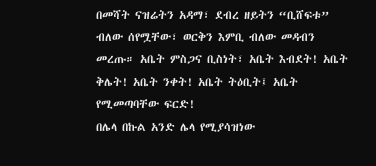በመሻት ናዝሬትን አዳማ፣ ደብረ ዘይትን “ቢሸፍቱ” ብለው ሰየሟቸው፣ ወርቅን እምቢ ብለው መዳብን መረጡ። አቤት ምስጋና ቢስነት፣ አቤት እብደት! አቤት ቅሌት! አቤት ንቀት! አቤት ትዕቢት፤ አቤት የሚመጣባቸው ፍርድ!
በሌላ በኩል አንድ ሌላ የሚያሳዝነው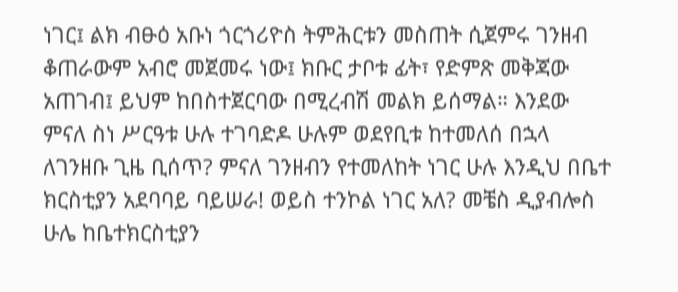ነገር፤ ልክ ብፁዕ አቡነ ጎርጎሪዮስ ትምሕርቱን መስጠት ሲጀምሩ ገንዘብ ቆጠራውም አብሮ መጀመሩ ነው፤ ክቡር ታቦቱ ፊት፣ የድምጽ መቅጃው አጠገብ፤ ይህም ከበስተጀርባው በሚረብሽ መልክ ይሰማል። እንደው ምናለ ስነ ሥርዓቱ ሁሉ ተገባድዶ ሁሉም ወደየቢቱ ከተመለሰ በኋላ ለገንዘቡ ጊዜ ቢሰጥ? ምናለ ገንዘብን የተመለከት ነገር ሁሉ እንዲህ በቤተ ክርስቲያን አደባባይ ባይሠራ! ወይስ ተንኮል ነገር አለ? መቼስ ዲያብሎስ ሁሌ ከቤተክርስቲያን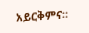አይርቅምና።